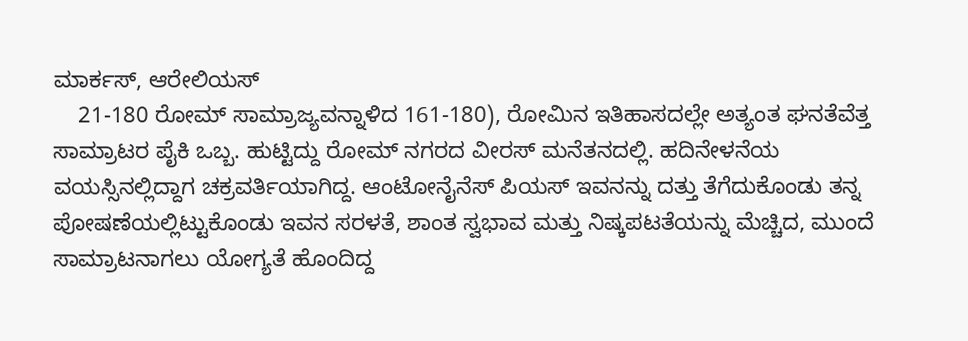ಮಾರ್ಕಸ್, ಆರೇಲಿಯಸ್
    21-180 ರೋಮ್ ಸಾಮ್ರಾಜ್ಯವನ್ನಾಳಿದ 161-180), ರೋಮಿನ ಇತಿಹಾಸದಲ್ಲೇ ಅತ್ಯಂತ ಘನತೆವೆತ್ತ ಸಾಮ್ರಾಟರ ಪೈಕಿ ಒಬ್ಬ. ಹುಟ್ಟಿದ್ದು ರೋಮ್ ನಗರದ ವೀರಸ್ ಮನೆತನದಲ್ಲಿ. ಹದಿನೇಳನೆಯ ವಯಸ್ಸಿನಲ್ಲಿದ್ದಾಗ ಚಕ್ರವರ್ತಿಯಾಗಿದ್ದ. ಆಂಟೋನೈನೆಸ್ ಪಿಯಸ್ ಇವನನ್ನು ದತ್ತು ತೆಗೆದುಕೊಂಡು ತನ್ನ ಪೋಷಣೆಯಲ್ಲಿಟ್ಟುಕೊಂಡು ಇವನ ಸರಳತೆ, ಶಾಂತ ಸ್ವಭಾವ ಮತ್ತು ನಿಷ್ಕಪಟತೆಯನ್ನು ಮೆಚ್ಚಿದ, ಮುಂದೆ ಸಾಮ್ರಾಟನಾಗಲು ಯೋಗ್ಯತೆ ಹೊಂದಿದ್ದ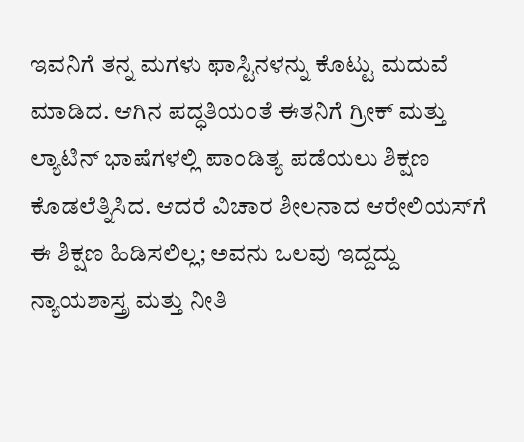ಇವನಿಗೆ ತನ್ನ ಮಗಳು ಫಾಸ್ಟಿನಳನ್ನು ಕೊಟ್ಟು ಮದುವೆ ಮಾಡಿದ. ಆಗಿನ ಪದ್ಧತಿಯಂತೆ ಈತನಿಗೆ ಗ್ರೀಕ್ ಮತ್ತು ಲ್ಯಾಟಿನ್ ಭಾಷೆಗಳಲ್ಲಿ ಪಾಂಡಿತ್ಯ ಪಡೆಯಲು ಶಿಕ್ಷಣ ಕೊಡಲೆತ್ನಿಸಿದ. ಆದರೆ ವಿಚಾರ ಶೀಲನಾದ ಆರೇಲಿಯಸ್‍ಗೆ ಈ ಶಿಕ್ಷಣ ಹಿಡಿಸಲಿಲ್ಲ; ಅವನು ಒಲವು ಇದ್ದದ್ದು ನ್ಯಾಯಶಾಸ್ತ್ರ ಮತ್ತು ನೀತಿ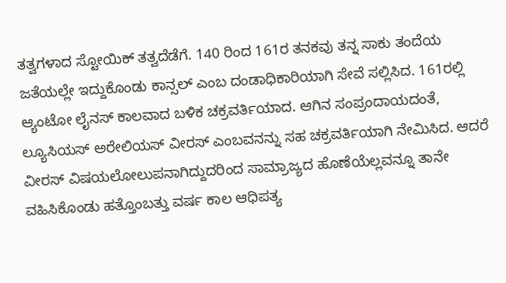ತತ್ವಗಳಾದ ಸ್ಟೋಯಿಕ್ ತತ್ವದೆಡೆಗೆ. 140 ರಿಂದ 161ರ ತನಕವು ತನ್ನ ಸಾಕು ತಂದೆಯ ಜತೆಯಲ್ಲೇ ಇದ್ದುಕೊಂಡು ಕಾನ್ಸಲ್ ಎಂಬ ದಂಡಾಧಿಕಾರಿಯಾಗಿ ಸೇವೆ ಸಲ್ಲಿಸಿದ. 161ರಲ್ಲಿ ಆ್ಯಂಟೋ ಲೈನಸ್ ಕಾಲವಾದ ಬಳಿಕ ಚಕ್ರವರ್ತಿಯಾದ. ಆಗಿನ ಸಂಪ್ರಂದಾಯದಂತೆ, ಲ್ಯೂಸಿಯಸ್ ಅರೇಲಿಯಸ್ ವೀರಸ್ ಎಂಬವನನ್ನು ಸಹ ಚಕ್ರವರ್ತಿಯಾಗಿ ನೇಮಿಸಿದ. ಆದರೆ ವೀರಸ್ ವಿಷಯಲೋಲುಪನಾಗಿದ್ದುದರಿಂದ ಸಾಮ್ರಾಜ್ಯದ ಹೊಣೆಯೆಲ್ಲವನ್ನೂ ತಾನೇ ವಹಿಸಿಕೊಂಡು ಹತ್ತೊಂಬತ್ತು ವರ್ಷ ಕಾಲ ಆಧಿಪತ್ಯ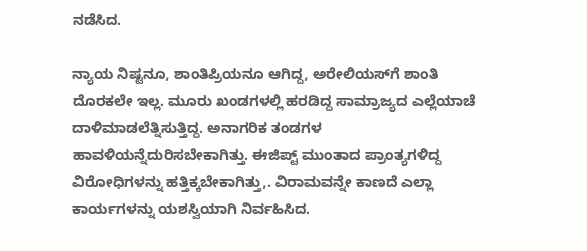ನಡೆಸಿದ.

ನ್ಯಾಯ ನಿಷ್ಟನೂ, ಶಾಂತಿಪ್ರಿಯನೂ ಆಗಿದ್ದ, ಅರೇಲಿಯಸ್‍ಗೆ ಶಾಂತಿ ದೊರಕಲೇ ಇಲ್ಲ. ಮೂರು ಖಂಡಗಳಲ್ಲಿ ಹರಡಿದ್ದ ಸಾಮ್ರಾಜ್ಯದ ಎಲ್ಲೆಯಾಚೆ ದಾಳಿಮಾಡಲೆತ್ನಿಸುತ್ತಿದ್ದ. ಅನಾಗರಿಕ ತಂಡಗಳ ಹಾವಳಿಯನ್ನೆದುರಿಸಬೇಕಾಗಿತ್ತು. ಈಜಿಪ್ಟ್ ಮುಂತಾದ ಪ್ರಾಂತ್ಯಗಳಿದ್ದ ವಿರೋಧಿಗಳನ್ನು ಹತ್ತಿಕ್ಕಬೇಕಾಗಿತ್ತು,. ವಿರಾಮವನ್ನೇ ಕಾಣದೆ ಎಲ್ಲಾ ಕಾರ್ಯಗಳನ್ನು ಯಶಸ್ವಿಯಾಗಿ ನಿರ್ವಹಿಸಿದ.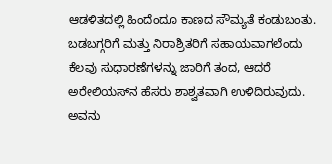ಆಡಳಿತದಲ್ಲಿ ಹಿಂದೆಂದೂ ಕಾಣದ ಸೌಮ್ಯತೆ ಕಂಡುಬಂತು. ಬಡಬಗ್ಗರಿಗೆ ಮತ್ತು ನಿರಾಶ್ರಿತರಿಗೆ ಸಹಾಯವಾಗಲೆಂದು ಕೆಲವು ಸುಧಾರಣೆಗಳನ್ನು ಜಾರಿಗೆ ತಂದ, ಆದರೆ ಅರೇಲಿಯಸ್‍ನ ಹೆಸರು ಶಾಶ್ವತವಾಗಿ ಉಳಿದಿರುವುದು. ಅವನು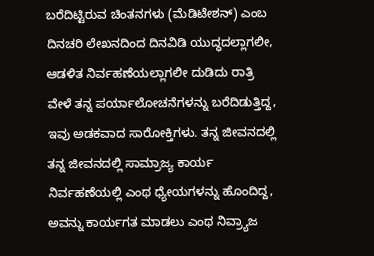ಬರೆದಿಟ್ಟಿರುವ ಚಿಂತನಗಳು (ಮೆಡಿಟೇಶನ್) ಎಂಬ ದಿನಚರಿ ಲೇಖನದಿಂದ ದಿನವಿಡಿ ಯುದ್ಧದಲ್ಲಾಗಲೀ, ಆಡಳಿತ ನಿರ್ವಹಣೆಯಲ್ಲಾಗಲೀ ದುಡಿದು ರಾತ್ರಿ ವೇಳೆ ತನ್ನ ಪರ್ಯಾಲೋಚನೆಗಳನ್ನು ಬರೆದಿಡುತ್ತಿದ್ದ, ಇವು ಅಡಕವಾದ ಸಾರೋಕ್ತಿಗಳು. ತನ್ನ ಜೀವನದಲ್ಲಿ ತನ್ನ ಜೀವನದಲ್ಲಿ ಸಾಮ್ರಾಜ್ಯ ಕಾರ್ಯ ನಿರ್ವಹಣೆಯಲ್ಲಿ ಎಂಥ ಧ್ಯೇಯಗಳನ್ನು ಹೊಂದಿದ್ದ, ಅವನ್ನು ಕಾರ್ಯಗತ ಮಾಡಲು ಎಂಥ ನಿವ್ರ್ಯಾಜ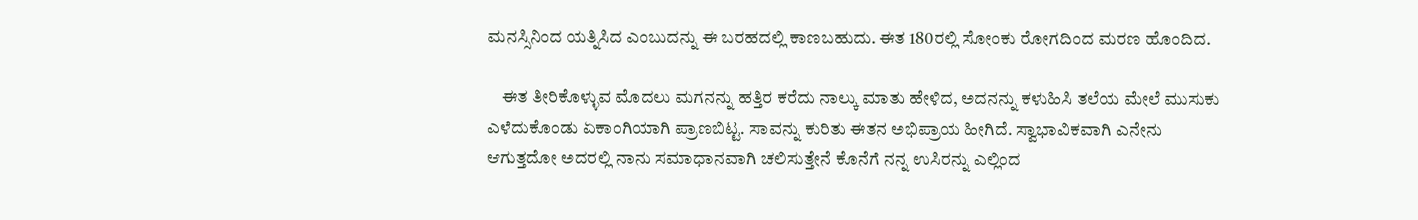ಮನಸ್ಸಿನಿಂದ ಯತ್ನಿಸಿದ ಎಂಬುದನ್ನು ಈ ಬರಹದಲ್ಲಿ ಕಾಣಬಹುದು. ಈತ 180ರಲ್ಲಿ ಸೋಂಕು ರೋಗದಿಂದ ಮರಣ ಹೊಂದಿದ.

    ಈತ ತೀರಿಕೊಳ್ಳುವ ಮೊದಲು ಮಗನನ್ನು ಹತ್ತಿರ ಕರೆದು ನಾಲ್ಕು ಮಾತು ಹೇಳಿದ, ಅದನನ್ನು ಕಳುಹಿಸಿ ತಲೆಯ ಮೇಲೆ ಮುಸುಕು ಎಳೆದುಕೊಂಡು ಏಕಾಂಗಿಯಾಗಿ ಪ್ರಾಣಬಿಟ್ಟ. ಸಾವನ್ನು ಕುರಿತು ಈತನ ಅಭಿಪ್ರಾಯ ಹೀಗಿದೆ. ಸ್ವಾಭಾವಿಕವಾಗಿ ಎನೇನು ಆಗುತ್ತದೋ ಅದರಲ್ಲಿ ನಾನು ಸಮಾಧಾನವಾಗಿ ಚಲಿಸುತ್ತೇನೆ ಕೊನೆಗೆ ನನ್ನ ಉಸಿರನ್ನು ಎಲ್ಲಿಂದ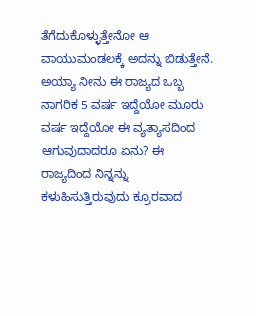ತೆಗೆದುಕೊಳ್ಳುತ್ತೇನೋ ಆ ವಾಯುಮಂಡಲಕ್ಕೆ ಅದನ್ನು ಬಿಡುತ್ತೇನೆ. ಅಯ್ಯಾ ನೀನು ಈ ರಾಜ್ಯದ ಒಬ್ಬ ನಾಗರಿಕ 5 ವರ್ಷ ಇದ್ದೆಯೋ ಮೂರು ವರ್ಷ ಇದ್ದೆಯೋ ಈ ವ್ಯತ್ಯಾಸದಿಂದ ಆಗುವುದಾದರೂ ಏನು? ಈ ರಾಜ್ಯದಿಂದ ನಿನ್ನನ್ನು ಕಳುಹಿಸುತ್ತಿರುವುದು ಕ್ರೂರವಾದ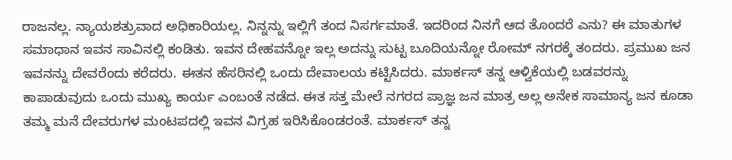ರಾಜನಲ್ಲ. ನ್ಯಾಯಶತ್ರುವಾದ ಅಧಿಕಾರಿಯಲ್ಲ. ನಿನ್ನನ್ನು ಇಲ್ಲಿಗೆ ತಂದ ನಿಸರ್ಗಮಾತೆ. ಇದರಿಂದ ನಿನಗೆ ಆದ ತೊಂದರೆ ಎನು? ಈ ಮಾತುಗಳ ಸಮಾಧಾನ ಇವನ ಸಾವಿನಲ್ಲಿ ಕಂಡಿತು. ಇವನ ದೇಹವನ್ನೋ ಇಲ್ಲ ಅದನ್ನು ಸುಟ್ಟ ಬೂದಿಯನ್ನೋ ರೋಮ್ ನಗರಕ್ಕೆ ತಂದರು. ಪ್ರಮುಖ ಜನ ಇವನನ್ನು ದೇವರೆಂದು ಕರೆದರು. ಈತನ ಹೆಸರಿನಲ್ಲಿ ಒಂದು ದೇವಾಲಯ ಕಟ್ಟಿಸಿದರು. ಮಾರ್ಕಸ್ ತನ್ನ ಆಳ್ವಿಕೆಯಲ್ಲಿ ಬಡವರನ್ನು ಕಾಪಾಡುವುದು ಒಂದು ಮುಖ್ಯ ಕಾರ್ಯ ಎಂಬಂತೆ ನಡೆದ. ಈತ ಸತ್ತ ಮೇಲೆ ನಗರದ ಪ್ರಾಜ್ಞ ಜನ ಮಾತ್ರ ಅಲ್ಲ ಅನೇಕ ಸಾಮಾನ್ಯ ಜನ ಕೂಡಾ ತಮ್ಮ ಮನೆ ದೇವರುಗಳ ಮಂಟಪದಲ್ಲಿ ಇವನ ವಿಗ್ರಹ ಇರಿಸಿಕೊಂಡರಂತೆ. ಮಾರ್ಕಸ್ ತನ್ನ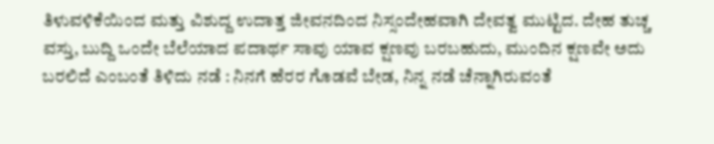ತಿಳುವಳಿಕೆಯಿಂದ ಮತ್ತು ವಿಶುದ್ದ ಉದಾತ್ತ ಜೀವನದಿಂದ ನಿಸ್ಸಂದೇಹವಾಗಿ ದೇವತ್ವ ಮುಟ್ಟಿದ. ದೇಹ ತುಚ್ಚ ವಸ್ತು, ಬುದ್ದಿ ಒಂದೇ ಬೆಲೆಯಾದ ಪದಾರ್ಥ ಸಾವು ಯಾವ ಕ್ಷಣವು ಬರಬಹುದು, ಮುಂದಿನ ಕ್ಷಣವೇ ಅದು ಬರಲಿದೆ ಎಂಬಂತೆ ತಿಳಿದು ನಡೆ : ನಿನಗೆ ಹೆರರ ಗೊಡವೆ ಬೇಡ, ನಿನ್ನ ನಡೆ ಚೆನ್ನಾಗಿರುವಂತೆ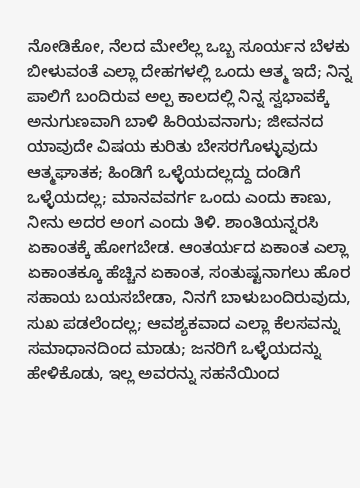ನೋಡಿಕೋ, ನೆಲದ ಮೇಲೆಲ್ಲ ಒಬ್ಬ ಸೂರ್ಯನ ಬೆಳಕು ಬೀಳುವಂತೆ ಎಲ್ಲಾ ದೇಹಗಳಲ್ಲಿ ಒಂದು ಆತ್ಮ ಇದೆ; ನಿನ್ನ ಪಾಲಿಗೆ ಬಂದಿರುವ ಅಲ್ಪ ಕಾಲದಲ್ಲಿ ನಿನ್ನ ಸ್ವಭಾವಕ್ಕೆ ಅನುಗುಣವಾಗಿ ಬಾಳಿ ಹಿರಿಯವನಾಗು; ಜೀವನದ ಯಾವುದೇ ವಿಷಯ ಕುರಿತು ಬೇಸರಗೊಳ್ಳುವುದು ಆತ್ಮಘಾತಕ; ಹಿಂಡಿಗೆ ಒಳ್ಳೆಯದಲ್ಲದ್ದು ದಂಡಿಗೆ ಒಳ್ಳೆಯದಲ್ಲ; ಮಾನವವರ್ಗ ಒಂದು ಎಂದು ಕಾಣು, ನೀನು ಅದರ ಅಂಗ ಎಂದು ತಿಳಿ. ಶಾಂತಿಯನ್ನರಸಿ ಏಕಾಂತಕ್ಕೆ ಹೋಗಬೇಡ. ಆಂತರ್ಯದ ಏಕಾಂತ ಎಲ್ಲಾ ಏಕಾಂತಕ್ಕೂ ಹೆಚ್ಚಿನ ಏಕಾಂತ, ಸಂತುಷ್ಟನಾಗಲು ಹೊರ ಸಹಾಯ ಬಯಸಬೇಡಾ, ನಿನಗೆ ಬಾಳುಬಂದಿರುವುದು, ಸುಖ ಪಡಲೆಂದಲ್ಲ; ಆವಶ್ಯಕವಾದ ಎಲ್ಲಾ ಕೆಲಸವನ್ನು ಸಮಾಧಾನದಿಂದ ಮಾಡು; ಜನರಿಗೆ ಒಳ್ಳೆಯದನ್ನು ಹೇಳಿಕೊಡು, ಇಲ್ಲ ಅವರನ್ನು ಸಹನೆಯಿಂದ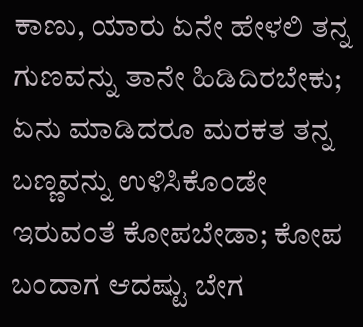ಕಾಣು, ಯಾರು ಏನೇ ಹೇಳಲಿ ತನ್ನ ಗುಣವನ್ನು ತಾನೇ ಹಿಡಿದಿರಬೇಕು; ಏನು ಮಾಡಿದರೂ ಮರಕತ ತನ್ನ ಬಣ್ಣವನ್ನು ಉಳಿಸಿಕೊಂಡೇ ಇರುವಂತೆ ಕೋಪಬೇಡಾ; ಕೋಪ ಬಂದಾಗ ಆದಷ್ಟು ಬೇಗ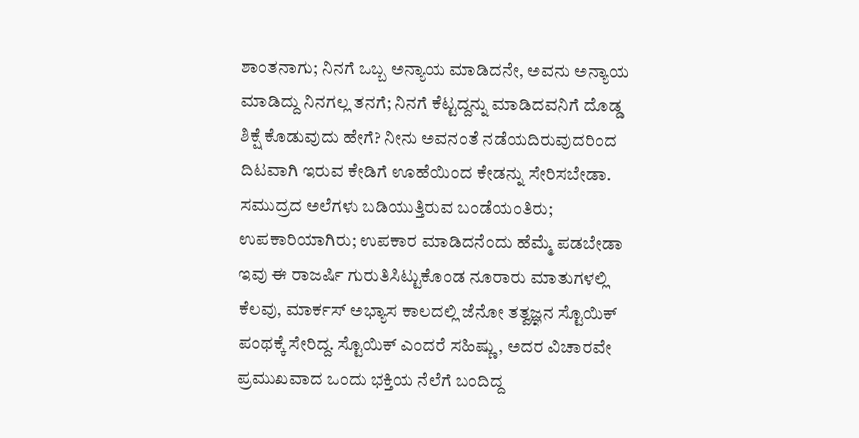ಶಾಂತನಾಗು; ನಿನಗೆ ಒಬ್ಬ ಅನ್ಯಾಯ ಮಾಡಿದನೇ, ಅವನು ಅನ್ಯಾಯ ಮಾಡಿದ್ದು ನಿನಗಲ್ಲ ತನಗೆ; ನಿನಗೆ ಕೆಟ್ಟದ್ದನ್ನು ಮಾಡಿದವನಿಗೆ ದೊಡ್ಡ ಶಿಕ್ಷೆ ಕೊಡುವುದು ಹೇಗೆ? ನೀನು ಅವನಂತೆ ನಡೆಯದಿರುವುದರಿಂದ ದಿಟವಾಗಿ ಇರುವ ಕೇಡಿಗೆ ಊಹೆಯಿಂದ ಕೇಡನ್ನು ಸೇರಿಸಬೇಡಾ. ಸಮುದ್ರದ ಅಲೆಗಳು ಬಡಿಯುತ್ತಿರುವ ಬಂಡೆಯಂತಿರು; ಉಪಕಾರಿಯಾಗಿರು; ಉಪಕಾರ ಮಾಡಿದನೆಂದು ಹೆಮ್ಮೆ ಪಡಬೇಡಾ ಇವು ಈ ರಾಜರ್ಷಿ ಗುರುತಿಸಿಟ್ಟುಕೊಂಡ ನೂರಾರು ಮಾತುಗಳಲ್ಲಿ ಕೆಲವು, ಮಾರ್ಕಸ್ ಅಭ್ಯಾಸ ಕಾಲದಲ್ಲಿ ಜೆನೋ ತತ್ವಜ್ಞನ ಸ್ಟೊಯಿಕ್ ಪಂಥಕ್ಕೆ ಸೇರಿದ್ದ. ಸ್ಟೊಯಿಕ್ ಎಂದರೆ ಸಹಿಷ್ಣು, ಅದರ ವಿಚಾರವೇ ಪ್ರಮುಖವಾದ ಒಂದು ಭಕ್ತಿಯ ನೆಲೆಗೆ ಬಂದಿದ್ದ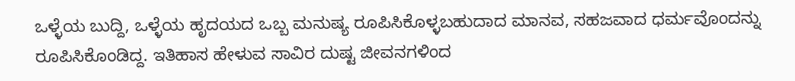ಒಳ್ಳೆಯ ಬುದ್ದಿ, ಒಳ್ಳೆಯ ಹೃದಯದ ಒಬ್ಬ ಮನುಷ್ಯ ರೂಪಿಸಿಕೊಳ್ಳಬಹುದಾದ ಮಾನವ, ಸಹಜವಾದ ಧರ್ಮವೊಂದನ್ನು ರೂಪಿಸಿಕೊಂಡಿದ್ದ. ಇತಿಹಾಸ ಹೇಳುವ ಸಾವಿರ ದುಷ್ಟ ಜೀವನಗಳಿಂದ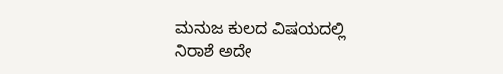ಮನುಜ ಕುಲದ ವಿಷಯದಲ್ಲಿ ನಿರಾಶೆ ಅದೇ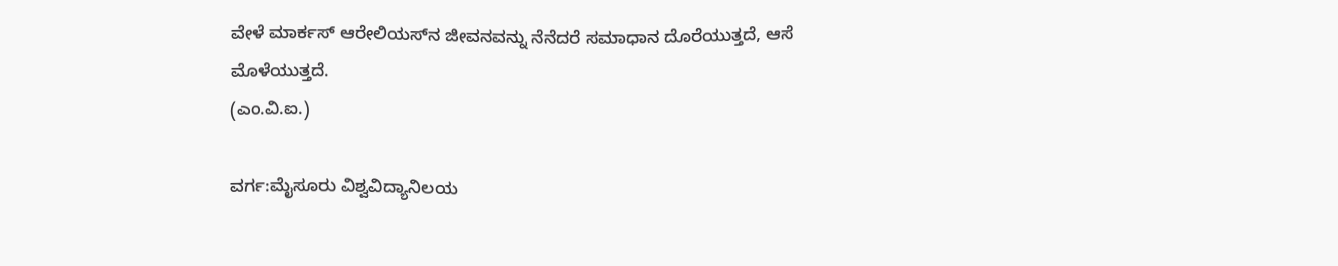ವೇಳೆ ಮಾರ್ಕಸ್ ಆರೇಲಿಯಸ್‍ನ ಜೀವನವನ್ನು ನೆನೆದರೆ ಸಮಾಧಾನ ದೊರೆಯುತ್ತದೆ, ಆಸೆ ಮೊಳೆಯುತ್ತದೆ.
(ಎಂ.ವಿ.ಐ.)

ವರ್ಗ:ಮೈಸೂರು ವಿಶ್ವವಿದ್ಯಾನಿಲಯ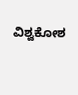ವಿಶ್ವಕೋಶ